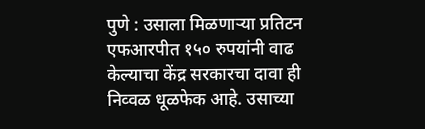पुणे : उसाला मिळणाऱ्या प्रतिटन एफआरपीत १५० रुपयांनी वाढ केल्याचा केंद्र सरकारचा दावा ही निव्वळ धूळफेक आहे. उसाच्या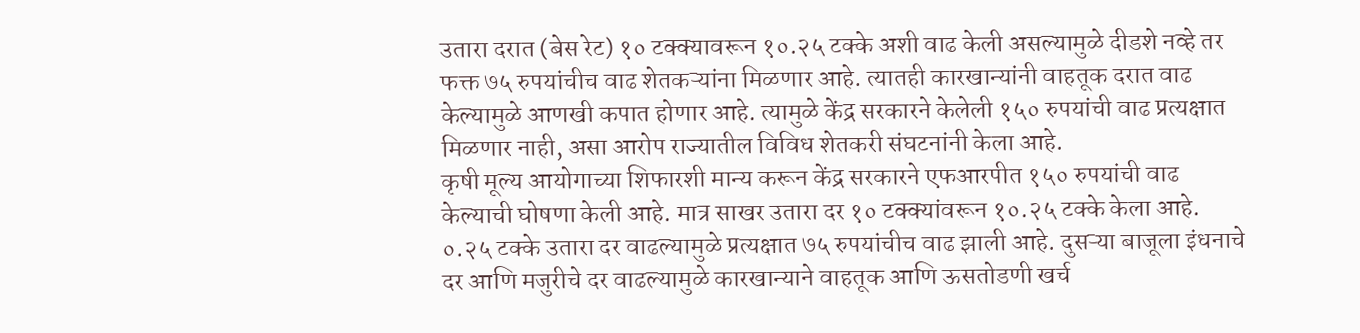उतारा दरात (बेस रेट) १० टक्क्यावरून १०.२५ टक्के अशी वाढ केली असल्यामुळे दीडशे नव्हे तर फक्त ७५ रुपयांचीच वाढ शेतकऱ्यांना मिळणार आहे. त्यातही कारखान्यांनी वाहतूक दरात वाढ केल्यामुळे आणखी कपात होणार आहे. त्यामुळे केंद्र सरकारने केलेली १५० रुपयांची वाढ प्रत्यक्षात मिळणार नाही, असा आरोप राज्यातील विविध शेतकरी संघटनांनी केला आहे.
कृषी मूल्य आयोगाच्या शिफारशी मान्य करून केंद्र सरकारने एफआरपीत १५० रुपयांची वाढ केल्याची घोषणा केली आहे. मात्र साखर उतारा दर १० टक्क्यांवरून १०.२५ टक्के केला आहे. ०.२५ टक्के उतारा दर वाढल्यामुळे प्रत्यक्षात ७५ रुपयांचीच वाढ झाली आहे. दुसऱ्या बाजूला इंधनाचे दर आणि मजुरीचे दर वाढल्यामुळे कारखान्याने वाहतूक आणि ऊसतोडणी खर्च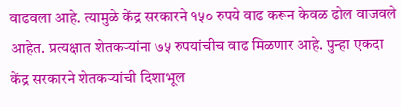वाढवला आहे. त्यामुळे केंद्र सरकारने १५० रुपये वाढ करून केवळ ढोल वाजवले आहेत. प्रत्यक्षात शेतकऱ्यांना ७५ रुपयांचीच वाढ मिळणार आहे. पुन्हा एकदा केंद्र सरकारने शेतकऱ्यांची दिशाभूल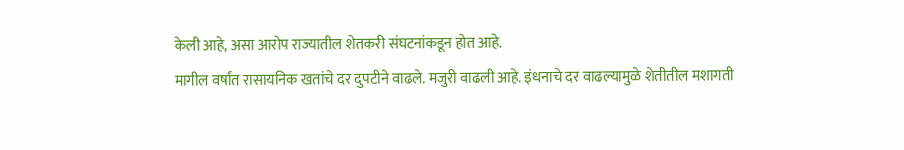केली आहे, असा आरोप राज्यातील शेतकरी संघटनांकडून होत आहे.
मागील वर्षांत रासायनिक खतांचे दर दुपटीने वाढले. मजुरी वाढली आहे. इंधनाचे दर वाढल्यामुळे शेतीतील मशागती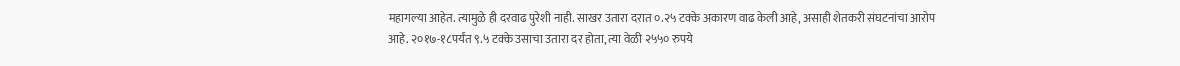महागल्या आहेत. त्यामुळे ही दरवाढ पुरेशी नाही. साखर उतारा दरात ०.२५ टक्के अकारण वाढ केली आहे, असाही शेतकरी संघटनांचा आरोप आहे. २०१७-१८पर्यंत ९.५ टक्के उसाचा उतारा दर होता, त्या वेळी २५५० रुपये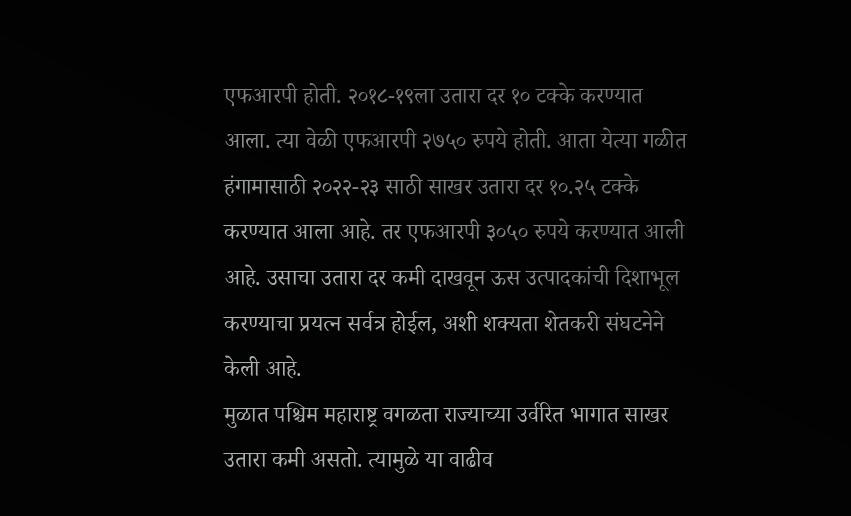एफआरपी होती. २०१८-१९ला उतारा दर १० टक्के करण्यात आला. त्या वेळी एफआरपी २७५० रुपये होती. आता येत्या गळीत हंगामासाठी २०२२-२३ साठी साखर उतारा दर १०.२५ टक्के करण्यात आला आहे. तर एफआरपी ३०५० रुपये करण्यात आली आहे. उसाचा उतारा दर कमी दाखवून ऊस उत्पादकांची दिशाभूल करण्याचा प्रयत्न सर्वत्र होईल, अशी शक्यता शेतकरी संघटनेने केली आहे.
मुळात पश्चिम महाराष्ट्र वगळता राज्याच्या उर्वरित भागात साखर उतारा कमी असतो. त्यामुळे या वाढीव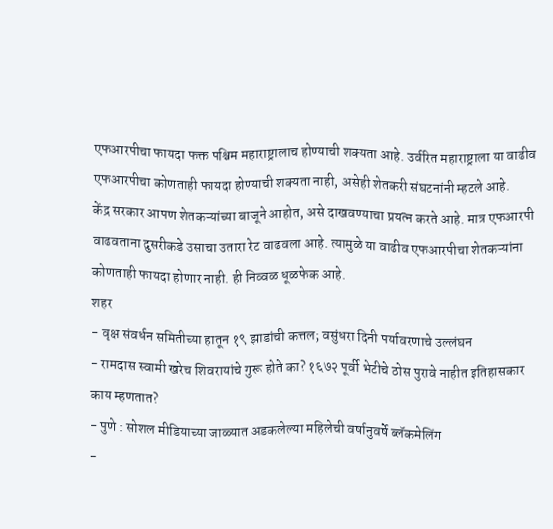एफआरपीचा फायदा फक्त पश्चिम महाराष्ट्रालाच होण्याची शक्यता आहे. उर्वरित महाराष्ट्राला या वाढीव एफआरपीचा कोणताही फायदा होण्याची शक्यता नाही, असेही शेतकरी संघटनांनी म्हटले आहे.
केंद्र सरकार आपण शेतकऱ्यांच्या बाजूने आहोत, असे दाखवण्याचा प्रयत्न करते आहे. मात्र एफआरपी वाढवताना दुसरीकडे उसाचा उतारा रेट वाढवला आहे. त्यामुळे या वाढीव एफआरपीचा शेतकऱ्यांना कोणताही फायदा होणार नाही. ही निव्वळ धूळफेक आहे.
शहर
- वृक्ष संवर्धन समितीच्या हातून १९ झाडांची कत्तल; वसुंधरा दिनी पर्यावरणाचे उल्लंघन
- रामदास स्वामी खरेच शिवरायांचे गुरू होते का? १६७२ पूर्वी भेटीचे ठोस पुरावे नाहीत इतिहासकार काय म्हणतात?
- पुणे : सोशल मीडियाच्या जाळ्यात अडकलेल्या महिलेची वर्षानुवर्षे ब्लॅकमेलिंग
-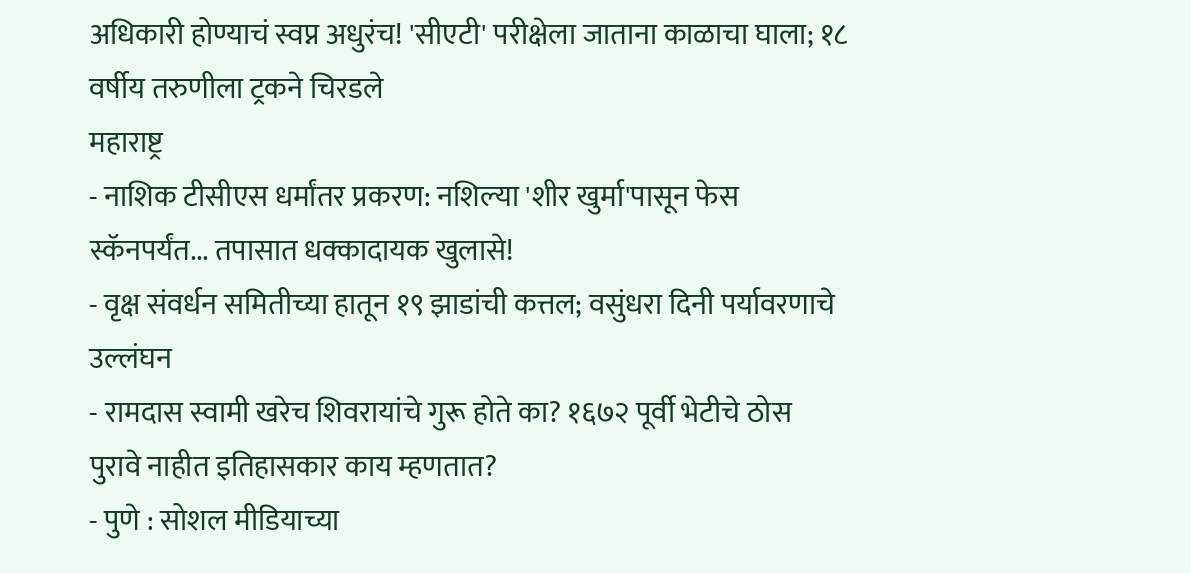अधिकारी होण्याचं स्वप्न अधुरंच! 'सीएटी' परीक्षेला जाताना काळाचा घाला; १८ वर्षीय तरुणीला ट्रकने चिरडले
महाराष्ट्र
- नाशिक टीसीएस धर्मांतर प्रकरण: नशिल्या 'शीर खुर्मा'पासून फेस स्कॅनपर्यंत... तपासात धक्कादायक खुलासे!
- वृक्ष संवर्धन समितीच्या हातून १९ झाडांची कत्तल; वसुंधरा दिनी पर्यावरणाचे उल्लंघन
- रामदास स्वामी खरेच शिवरायांचे गुरू होते का? १६७२ पूर्वी भेटीचे ठोस पुरावे नाहीत इतिहासकार काय म्हणतात?
- पुणे : सोशल मीडियाच्या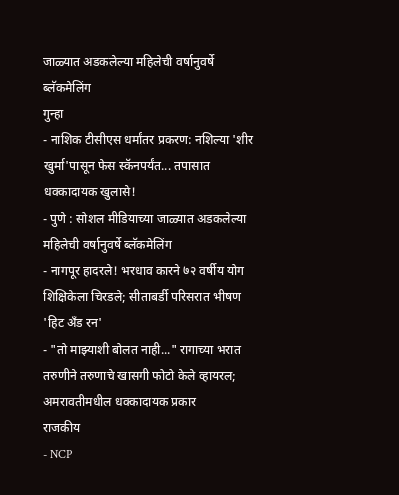जाळ्यात अडकलेल्या महिलेची वर्षानुवर्षे ब्लॅकमेलिंग
गुन्हा
- नाशिक टीसीएस धर्मांतर प्रकरण: नशिल्या 'शीर खुर्मा'पासून फेस स्कॅनपर्यंत... तपासात धक्कादायक खुलासे!
- पुणे : सोशल मीडियाच्या जाळ्यात अडकलेल्या महिलेची वर्षानुवर्षे ब्लॅकमेलिंग
- नागपूर हादरले! भरधाव कारने ७२ वर्षीय योग शिक्षिकेला चिरडले; सीताबर्डी परिसरात भीषण 'हिट अँड रन'
- "तो माझ्याशी बोलत नाही..." रागाच्या भरात तरुणीने तरुणाचे खासगी फोटो केले व्हायरल; अमरावतीमधील धक्कादायक प्रकार
राजकीय
- NCP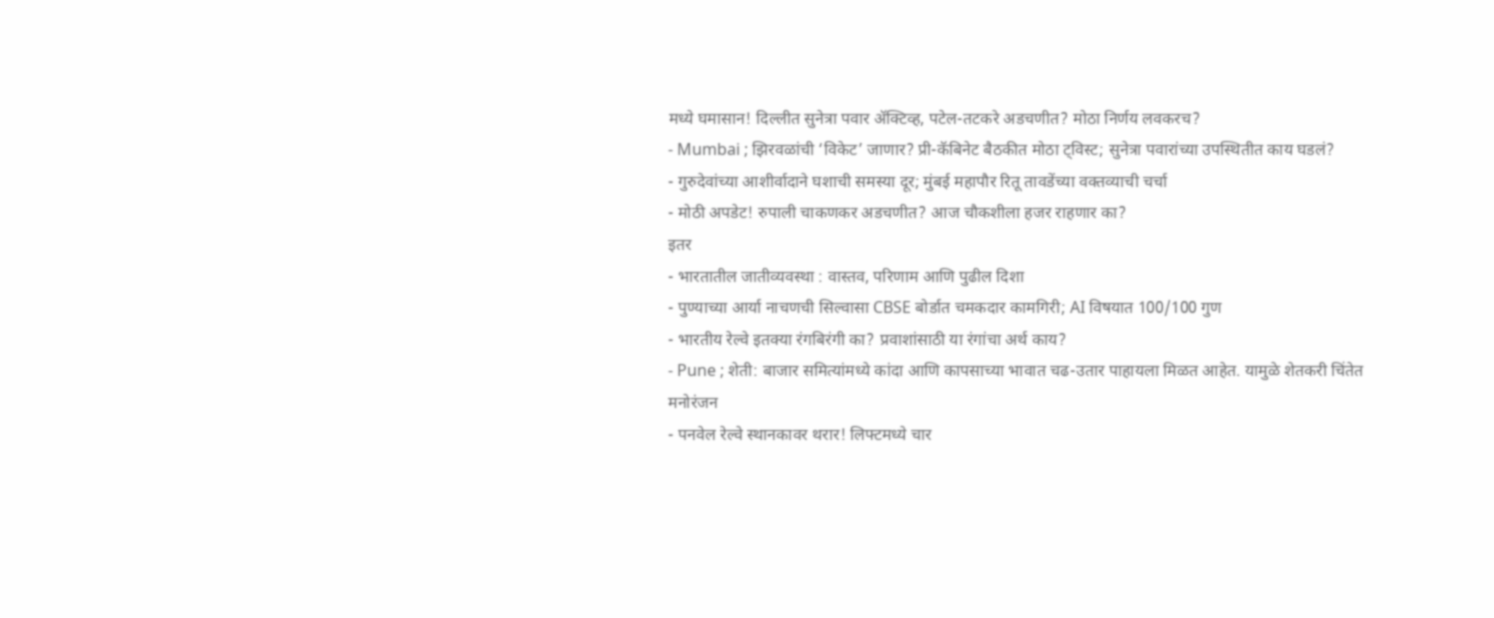मध्ये घमासान! दिल्लीत सुनेत्रा पवार ॲक्टिव्ह, पटेल-तटकरे अडचणीत? मोठा निर्णय लवकरच?
- Mumbai ; झिरवळांची ‘विकेट’ जाणार? प्री-कॅबिनेट बैठकीत मोठा ट्विस्ट; सुनेत्रा पवारांच्या उपस्थितीत काय घडलं?
- गुरुदेवांच्या आशीर्वादाने घशाची समस्या दूर; मुंबई महापौर रितू तावडेंच्या वक्तव्याची चर्चा
- मोठी अपडेट! रुपाली चाकणकर अडचणीत? आज चौकशीला हजर राहणार का?
इतर
- भारतातील जातीव्यवस्था : वास्तव, परिणाम आणि पुढील दिशा
- पुण्याच्या आर्या नाचणची सिल्वासा CBSE बोर्डात चमकदार कामगिरी; AI विषयात 100/100 गुण
- भारतीय रेल्वे इतक्या रंगबिरंगी का? प्रवाशांसाठी या रंगांचा अर्थ काय?
- Pune ; शेती: बाजार समित्यांमध्ये कांदा आणि कापसाच्या भावात चढ-उतार पाहायला मिळत आहेत. यामुळे शेतकरी चिंतेत
मनोरंजन
- पनवेल रेल्वे स्थानकावर थरार! लिफ्टमध्ये चार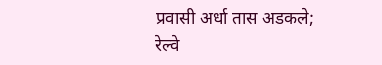प्रवासी अर्धा तास अडकले; रेल्वे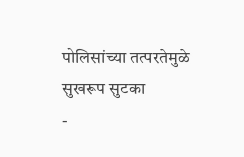पोलिसांच्या तत्परतेमुळे सुखरूप सुटका
-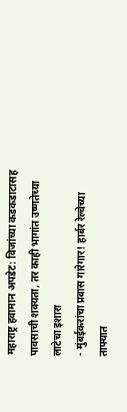महाराष्ट्र हवामान अपडेट: विजांच्या कडकडाटासह पावसाची शक्यता, तर काही भागांत उष्णतेच्या लाटेचा इशारा
- मुंबईकरांचा प्रवास गारेगार! हार्बर रेल्वेच्या ताफ्यात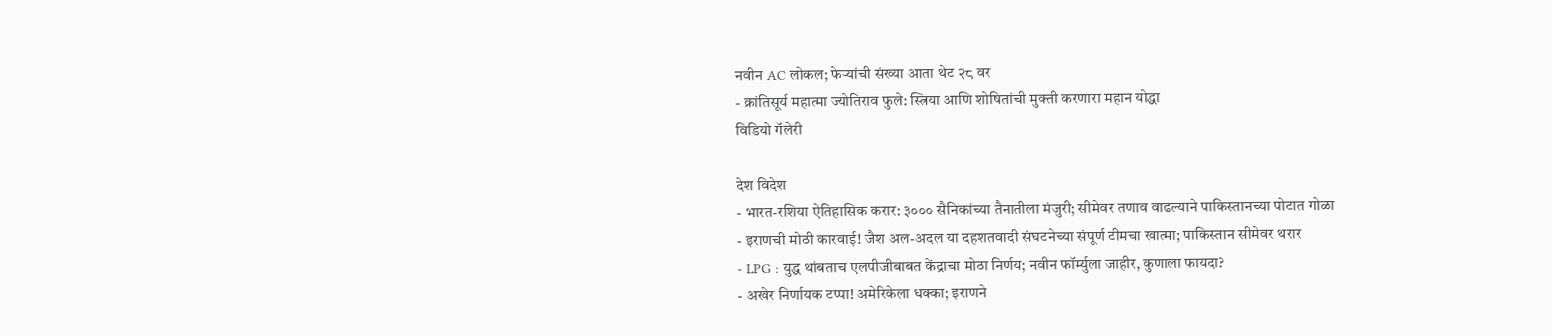नवीन AC लोकल; फेऱ्यांची संख्या आता थेट २८ वर
- क्रांतिसूर्य महात्मा ज्योतिराव फुले: स्त्रिया आणि शोषितांची मुक्ती करणारा महान योद्धा
विडियो गॅलेरी

देश विदेश
- भारत-रशिया ऐतिहासिक करार: ३००० सैनिकांच्या तैनातीला मंजुरी; सीमेवर तणाव वाढल्याने पाकिस्तानच्या पोटात गोळा
- इराणची मोठी कारवाई! जैश अल-अदल या दहशतवादी संघटनेच्या संपूर्ण टीमचा खात्मा; पाकिस्तान सीमेवर थरार
- LPG : युद्ध थांबताच एलपीजीबाबत केंद्राचा मोठा निर्णय; नवीन फॉर्म्युला जाहीर, कुणाला फायदा?
- अखेर निर्णायक टप्पा! अमेरिकेला धक्का; इराणने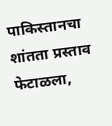पाकिस्तानचा शांतता प्रस्ताव फेटाळला,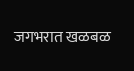जगभरात खळबळ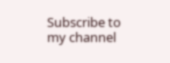Subscribe to my channel